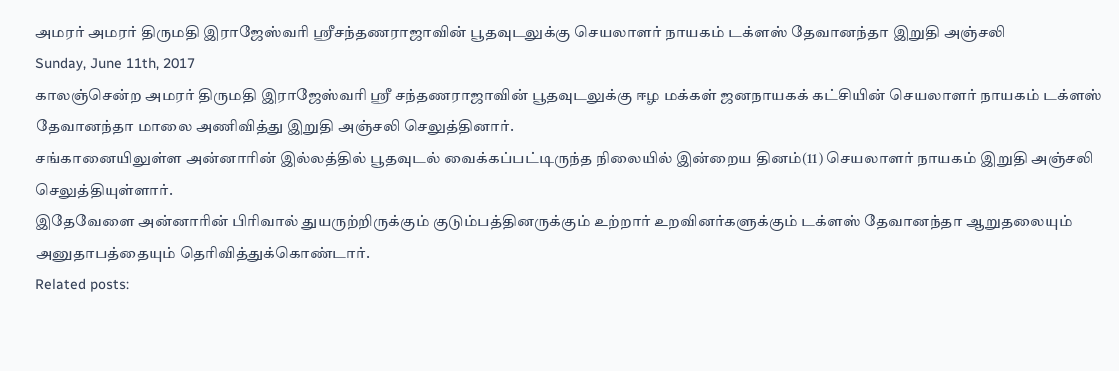அமரர் அமரர் திருமதி இராஜேஸ்வரி ஶ்ரீசந்தணராஜாவின் பூதவுடலுக்கு செயலாளர் நாயகம் டக்ளஸ் தேவானந்தா இறுதி அஞ்சலி
Sunday, June 11th, 2017
காலஞ்சென்ற அமரர் திருமதி இராஜேஸ்வரி ஶ்ரீ சந்தணராஜாவின் பூதவுடலுக்கு ஈழ மக்கள் ஜனநாயகக் கட்சியின் செயலாளர் நாயகம் டக்ளஸ் தேவானந்தா மாலை அணிவித்து இறுதி அஞ்சலி செலுத்தினார்.
சங்கானையிலுள்ள அன்னாரின் இல்லத்தில் பூதவுடல் வைக்கப்பட்டிருந்த நிலையில் இன்றைய தினம்(11) செயலாளர் நாயகம் இறுதி அஞ்சலி செலுத்தியுள்ளார்.
இதேவேளை அன்னாரின் பிரிவால் துயருற்றிருக்கும் குடும்பத்தினருக்கும் உற்றார் உறவினர்களுக்கும் டக்ளஸ் தேவானந்தா ஆறுதலையும் அனுதாபத்தையும் தெரிவித்துக்கொண்டார்.
Related posts: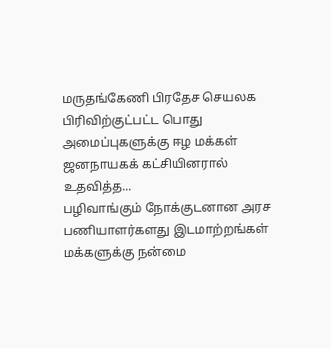மருதங்கேணி பிரதேச செயலக பிரிவிற்குட்பட்ட பொது அமைப்புகளுக்கு ஈழ மக்கள் ஜனநாயகக் கட்சியினரால் உதவித்த...
பழிவாங்கும் நோக்குடனான அரச பணியாளர்களது இடமாற்றங்கள் மக்களுக்கு நன்மை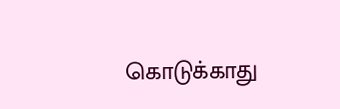கொடுக்காது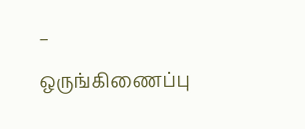– ஒருங்கிணைப்பு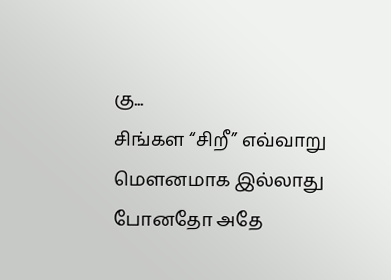கு...
சிங்கள “சிறீ” எவ்வாறு மௌனமாக இல்லாது போனதோ அதே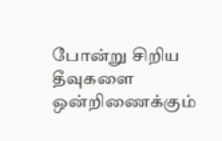போன்று சிறிய தீவுகளை ஒன்றிணைக்கும்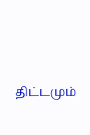திட்டமும்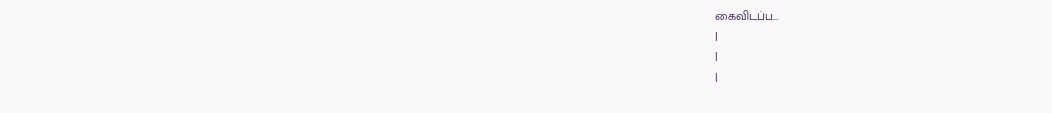கைவிடப்ப...
|
|
|